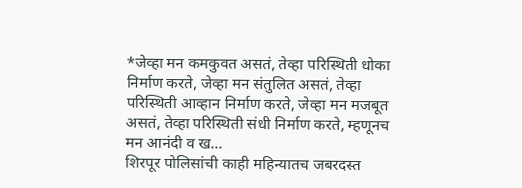*जेव्हा मन कमकुवत असतं, तेव्हा परिस्थिती धोका निर्माण करते, जेव्हा मन संतुलित असतं, तेव्हा परिस्थिती आव्हान निर्माण करते, जेव्हा मन मजबूत असतं, तेव्हा परिस्थिती संधी निर्माण करते, म्हणूनच मन आनंदी व ख...
शिरपूर पोलिसांची काही महिन्यातच जबरदस्त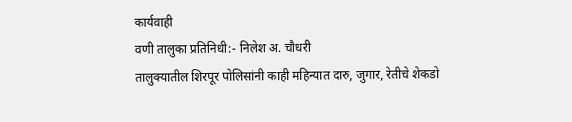कार्यवाही
वणी तालुका प्रतिनिधी:- निलेश अ. चौधरी
तालुक्यातील शिरपूर पोलिसांनी काही महिन्यात दारु, जुगार, रेतीचे शेकडो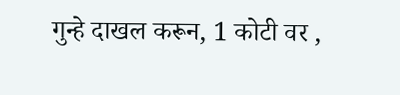गुन्हे दाखल करून, 1 कोटी वर ,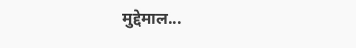मुद्देमाल...